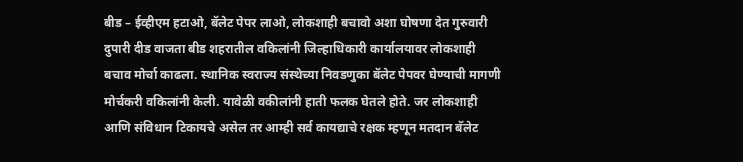बीड – ईव्हीएम हटाओ, बॅलेट पेपर लाओ, लोकशाही बचावो अशा घोषणा देत गुरुवारी दुपारी दीड वाजता बीड शहरातील वकिलांनी जिल्हाधिकारी कार्यालयावर लोकशाही बचाव मोर्चा काढला. स्थानिक स्वराज्य संस्थेच्या निवडणुका बॅलेट पेपवर घेण्याची मागणी मोर्चकरी वकिलांनी केली. यावेळी वकीलांनी हाती फलक घेतले होते. जर लोकशाही आणि संविधान टिकायचे असेल तर आम्ही सर्व कायद्याचे रक्षक म्हणून मतदान बॅलेट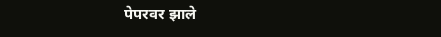पेपरवर झाले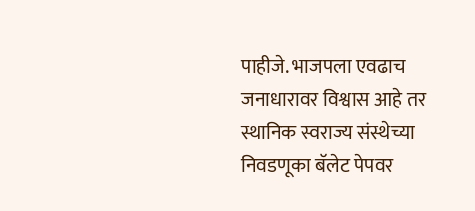पाहीजे. भाजपला एवढाच जनाधारावर विश्वास आहे तर स्थानिक स्वराज्य संस्थेच्या निवडणूका बॅलेट पेपवर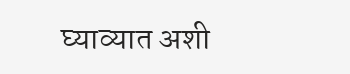घ्याव्यात अशी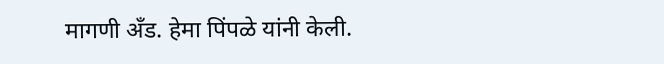मागणी अँड. हेमा पिंपळे यांनी केली.